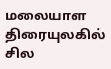மலையாள திரையுலகில் சில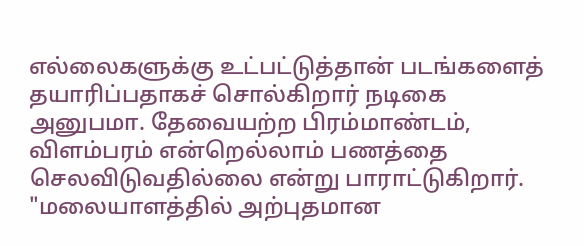எல்லைகளுக்கு உட்பட்டுத்தான் படங்களைத் தயாரிப்பதாகச் சொல்கிறார் நடிகை அனுபமா. தேவையற்ற பிரம்மாண்டம், விளம்பரம் என்றெல்லாம் பணத்தை செலவிடுவதில்லை என்று பாராட்டுகிறார்.
"மலையாளத்தில் அற்புதமான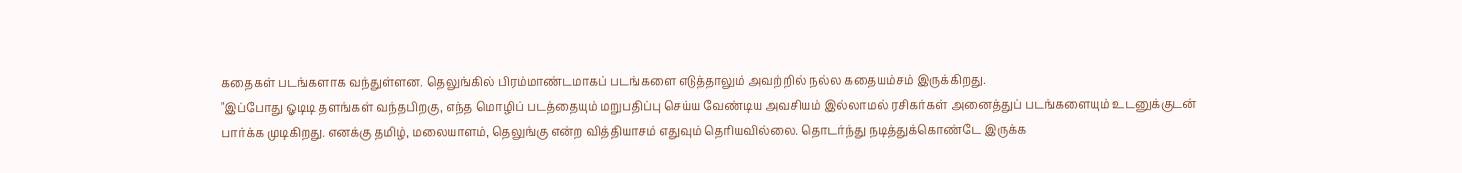கதைகள் படங்களாக வந்துள்ளன. தெலுங்கில் பிரம்மாண்டமாகப் படங்களை எடுத்தாலும் அவற்றில் நல்ல கதையம்சம் இருக்கிறது.
"இப்போது ஓடிடி தளங்கள் வந்தபிறகு, எந்த மொழிப் படத்தையும் மறுபதிப்பு செய்ய வேண்டிய அவசியம் இல்லாமல் ரசிகர்கள் அனைத்துப் படங்களையும் உடனுக்குடன் பார்க்க முடிகிறது. எனக்கு தமிழ், மலையாளம், தெலுங்கு என்ற வித்தியாசம் எதுவும் தெரியவில்லை. தொடர்ந்து நடித்துக்கொண்டே இருக்க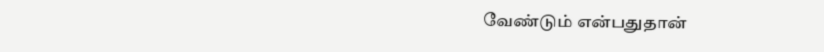வேண்டும் என்பதுதான்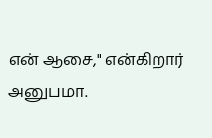என் ஆசை," என்கிறார் அனுபமா.